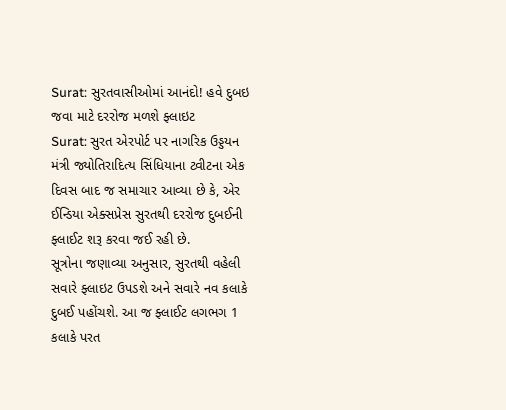Surat: સુરતવાસીઓમાં આનંદો! હવે દુબઇ જવા માટે દરરોજ મળશે ફ્લાઇટ
Surat: સુરત એરપોર્ટ પર નાગરિક ઉડ્ડયન મંત્રી જ્યોતિરાદિત્ય સિંધિયાના ટ્વીટના એક દિવસ બાદ જ સમાચાર આવ્યા છે કે, એર ઈન્ડિયા એક્સપ્રેસ સુરતથી દરરોજ દુબઈની ફ્લાઈટ શરૂ કરવા જઈ રહી છે.
સૂત્રોના જણાવ્યા અનુસાર, સુરતથી વહેલી સવારે ફ્લાઇટ ઉપડશે અને સવારે નવ કલાકે દુબઈ પહોંચશે. આ જ ફ્લાઈટ લગભગ 1 કલાકે પરત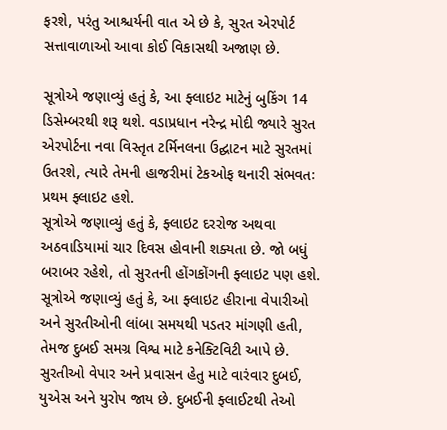ફરશે, પરંતુ આશ્ચર્યની વાત એ છે કે, સુરત એરપોર્ટ સત્તાવાળાઓ આવા કોઈ વિકાસથી અજાણ છે.

સૂત્રોએ જણાવ્યું હતું કે, આ ફ્લાઇટ માટેનું બુકિંગ 14 ડિસેમ્બરથી શરૂ થશે. વડાપ્રધાન નરેન્દ્ર મોદી જ્યારે સુરત એરપોર્ટના નવા વિસ્તૃત ટર્મિનલના ઉદ્ઘાટન માટે સુરતમાં ઉતરશે, ત્યારે તેમની હાજરીમાં ટેકઓફ થનારી સંભવતઃ પ્રથમ ફ્લાઇટ હશે.
સૂત્રોએ જણાવ્યું હતું કે, ફ્લાઇટ દરરોજ અથવા અઠવાડિયામાં ચાર દિવસ હોવાની શક્યતા છે. જો બધું બરાબર રહેશે, તો સુરતની હોંગકોંગની ફ્લાઇટ પણ હશે.
સૂત્રોએ જણાવ્યું હતું કે, આ ફ્લાઇટ હીરાના વેપારીઓ અને સુરતીઓની લાંબા સમયથી પડતર માંગણી હતી, તેમજ દુબઈ સમગ્ર વિશ્વ માટે કનેક્ટિવિટી આપે છે. સુરતીઓ વેપાર અને પ્રવાસન હેતુ માટે વારંવાર દુબઈ, યુએસ અને યુરોપ જાય છે. દુબઈની ફ્લાઈટથી તેઓ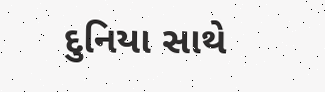દુનિયા સાથે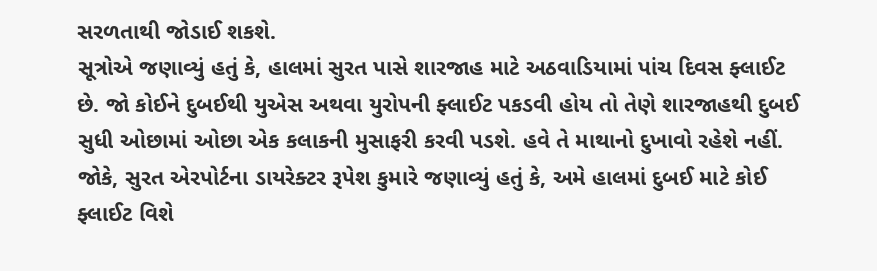સરળતાથી જોડાઈ શકશે.
સૂત્રોએ જણાવ્યું હતું કે, હાલમાં સુરત પાસે શારજાહ માટે અઠવાડિયામાં પાંચ દિવસ ફ્લાઈટ છે. જો કોઈને દુબઈથી યુએસ અથવા યુરોપની ફ્લાઈટ પકડવી હોય તો તેણે શારજાહથી દુબઈ સુધી ઓછામાં ઓછા એક કલાકની મુસાફરી કરવી પડશે. હવે તે માથાનો દુખાવો રહેશે નહીં. જોકે, સુરત એરપોર્ટના ડાયરેક્ટર રૂપેશ કુમારે જણાવ્યું હતું કે, અમે હાલમાં દુબઈ માટે કોઈ ફ્લાઈટ વિશે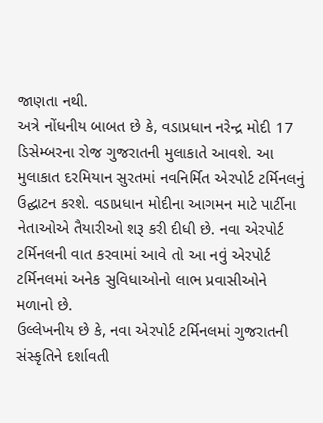જાણતા નથી.
અત્રે નોંધનીય બાબત છે કે, વડાપ્રધાન નરેન્દ્ર મોદી 17 ડિસેમ્બરના રોજ ગુજરાતની મુલાકાતે આવશે. આ મુલાકાત દરમિયાન સુરતમાં નવનિર્મિત એરપોર્ટ ટર્મિનલનું ઉદ્ઘાટન કરશે. વડાપ્રધાન મોદીના આગમન માટે પાર્ટીના નેતાઓએ તૈયારીઓ શરૂ કરી દીધી છે. નવા એરપોર્ટ ટર્મિનલની વાત કરવામાં આવે તો આ નવું એરપોર્ટ ટર્મિનલમાં અનેક સુવિધાઓનો લાભ પ્રવાસીઓને મળાનો છે.
ઉલ્લેખનીય છે કે, નવા એરપોર્ટ ટર્મિનલમાં ગુજરાતની સંસ્કૃતિને દર્શાવતી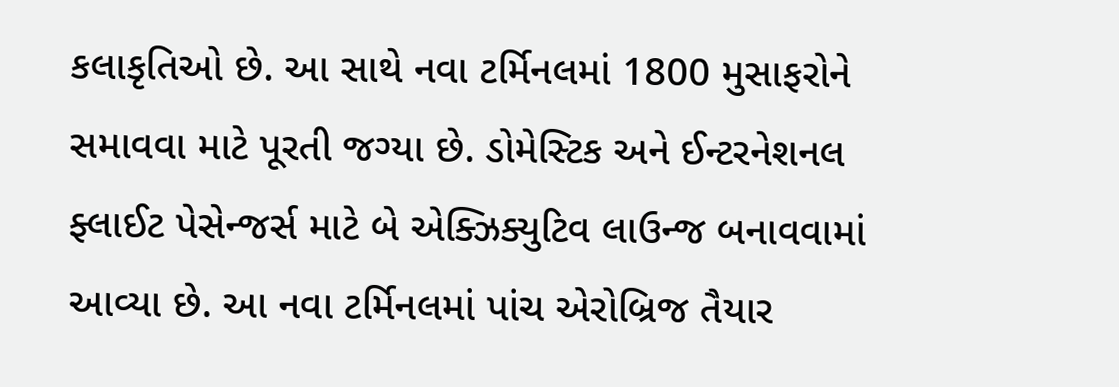કલાકૃતિઓ છે. આ સાથે નવા ટર્મિનલમાં 1800 મુસાફરોને સમાવવા માટે પૂરતી જગ્યા છે. ડોમેસ્ટિક અને ઈન્ટરનેશનલ ફ્લાઈટ પેસેન્જર્સ માટે બે એક્ઝિક્યુટિવ લાઉન્જ બનાવવામાં આવ્યા છે. આ નવા ટર્મિનલમાં પાંચ એરોબ્રિજ તૈયાર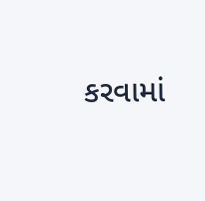કરવામાં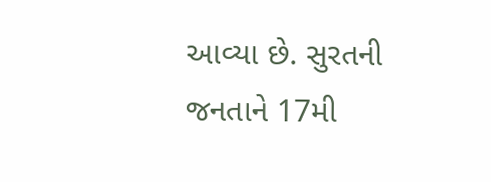આવ્યા છે. સુરતની જનતાને 17મી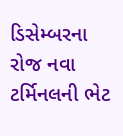ડિસેમ્બરના રોજ નવા ટર્મિનલની ભેટ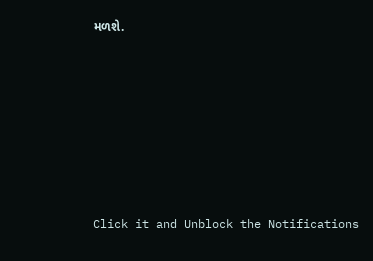મળશે.












Click it and Unblock the Notifications